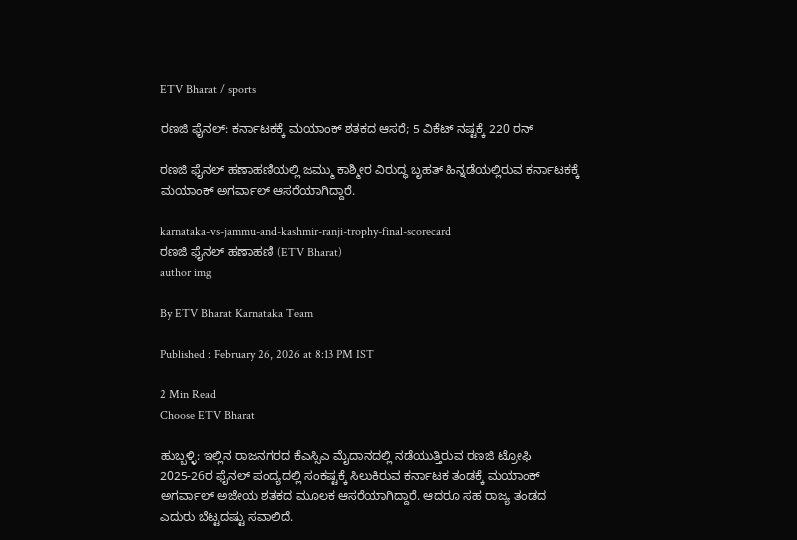ETV Bharat / sports

ರಣಜಿ ಫೈನಲ್: ಕರ್ನಾಟಕಕ್ಕೆ ಮಯಾಂಕ್ ಶತಕದ ಆಸರೆ; 5 ವಿಕೆಟ್ ನಷ್ಟಕ್ಕೆ 220 ರನ್

ರಣಜಿ ಫೈನಲ್ ಹಣಾಹಣಿಯಲ್ಲಿ ಜಮ್ಮು ಕಾಶ್ಮೀರ ವಿರುದ್ಧ ಬೃಹತ್ ಹಿನ್ನಡೆಯಲ್ಲಿರುವ ಕರ್ನಾಟಕಕ್ಕೆ ಮಯಾಂಕ್ ಅಗರ್ವಾಲ್ ಆಸರೆಯಾಗಿದ್ದಾರೆ.

karnataka-vs-jammu-and-kashmir-ranji-trophy-final-scorecard
ರಣಜಿ ಫೈನಲ್ ಹಣಾಹಣಿ (ETV Bharat)
author img

By ETV Bharat Karnataka Team

Published : February 26, 2026 at 8:13 PM IST

2 Min Read
Choose ETV Bharat

ಹುಬ್ಬಳ್ಳಿ: ಇಲ್ಲಿನ ರಾಜನಗರದ ಕೆಎಸ್ಸಿಎ ಮೈದಾನದಲ್ಲಿ ‌ನಡೆಯುತ್ತಿರುವ ರಣಜಿ ಟ್ರೋಫಿ 2025-26ರ ಫೈನಲ್ ಪಂದ್ಯದಲ್ಲಿ ಸಂಕಷ್ಟಕ್ಕೆ ಸಿಲುಕಿರುವ ಕರ್ನಾಟಕ ತಂಡಕ್ಕೆ ಮಯಾಂಕ್ ಅಗರ್ವಾಲ್ ಅಜೇಯ ಶತಕದ ಮೂಲಕ ಆಸರೆಯಾಗಿದ್ದಾರೆ. ಆದರೂ ಸಹ ರಾಜ್ಯ ತಂಡದ ಎದುರು ಬೆಟ್ಟದಷ್ಟು ಸವಾಲಿದೆ.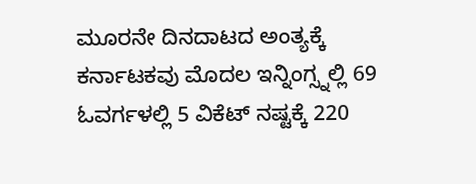ಮೂರನೇ ದಿನದಾಟದ ಅಂತ್ಯಕ್ಕೆ ಕರ್ನಾಟಕವು ಮೊದಲ ಇನ್ನಿಂಗ್ಸ್ನಲ್ಲಿ 69 ಓವರ್ಗಳಲ್ಲಿ 5 ವಿಕೆಟ್ ನಷ್ಟಕ್ಕೆ 220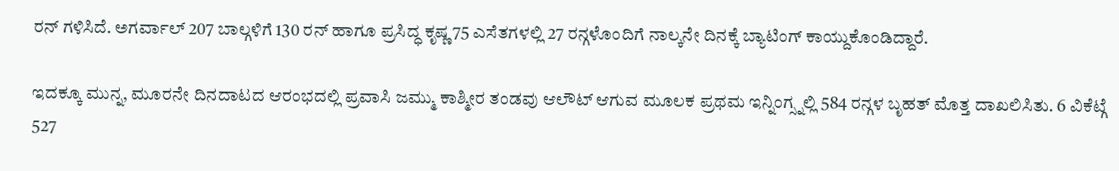ರನ್ ಗಳಿಸಿದೆ. ಅಗರ್ವಾಲ್ 207 ಬಾಲ್ಗಳಿಗೆ 130 ರನ್ ಹಾಗೂ ಪ್ರಸಿದ್ಧ ಕೃಷ್ಣ 75 ಎಸೆತಗಳಲ್ಲಿ 27 ರನ್ಗಳೊಂದಿಗೆ ನಾಲ್ಕನೇ ದಿನಕ್ಕೆ ಬ್ಯಾಟಿಂಗ್ ಕಾಯ್ದುಕೊಂಡಿದ್ದಾರೆ.

ಇದಕ್ಕೂ ಮುನ್ನ, ಮೂರನೇ ದಿನದಾಟದ ಆರಂಭದಲ್ಲಿ ಪ್ರವಾಸಿ ಜಮ್ಮು ಕಾಶ್ಮೀರ ತಂಡವು ಆಲೌಟ್ ಆಗುವ ಮೂಲಕ ಪ್ರಥಮ ಇನ್ನಿಂಗ್ಸ್ನಲ್ಲಿ 584 ರನ್ಗಳ ಬೃಹತ್ ಮೊತ್ತ ದಾಖಲಿಸಿತು. 6 ವಿಕೆಟ್ಗೆ 527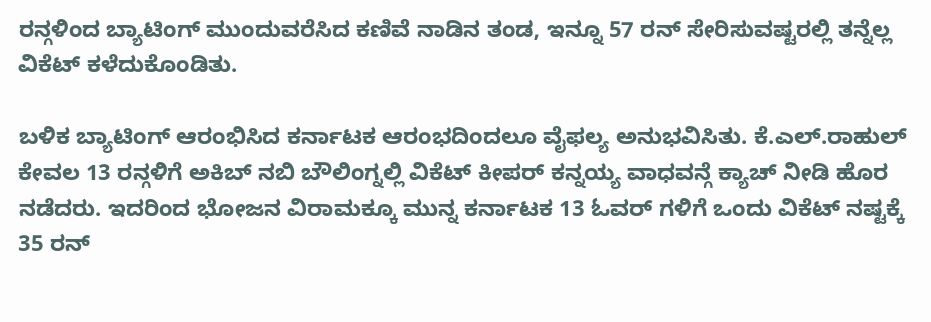ರನ್ಗಳಿಂದ ಬ್ಯಾಟಿಂಗ್ ಮುಂದುವರೆಸಿದ ಕಣಿವೆ ನಾಡಿನ ತಂಡ, ಇನ್ನೂ 57 ರನ್ ಸೇರಿಸುವಷ್ಟರಲ್ಲಿ ತನ್ನೆಲ್ಲ ವಿಕೆಟ್ ಕಳೆದುಕೊಂಡಿತು.

ಬಳಿಕ ಬ್ಯಾಟಿಂಗ್ ಆರಂಭಿಸಿದ ಕರ್ನಾಟಕ ಆರಂಭದಿಂದಲೂ ವೈಫಲ್ಯ ಅನುಭವಿಸಿತು. ಕೆ.ಎಲ್.ರಾಹುಲ್ ಕೇವಲ 13 ರನ್ಗಳಿಗೆ ಅಕಿಬ್ ನಬಿ ಬೌಲಿಂಗ್ನಲ್ಲಿ ವಿಕೆಟ್ ಕೀಪರ್ ಕನ್ನಯ್ಯ ವಾಧವನ್ಗೆ ಕ್ಯಾಚ್ ನೀಡಿ ಹೊರ ನಡೆದರು. ಇದರಿಂದ ಭೋಜನ ವಿರಾಮಕ್ಕೂ ಮುನ್ನ ಕರ್ನಾಟಕ‌ 13 ಓವರ್ ಗಳಿಗೆ ಒಂದು ವಿಕೆಟ್ ನಷ್ಟಕ್ಕೆ 35 ರನ್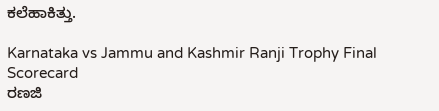ಕಲೆಹಾಕಿತ್ತು.

Karnataka vs Jammu and Kashmir Ranji Trophy Final Scorecard
ರಣಜಿ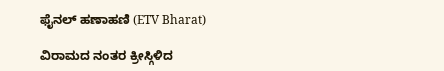ಫೈನಲ್ ಹಣಾಹಣಿ (ETV Bharat)

ವಿರಾಮದ ನಂತರ ಕ್ರೀಸ್ಗಿಳಿದ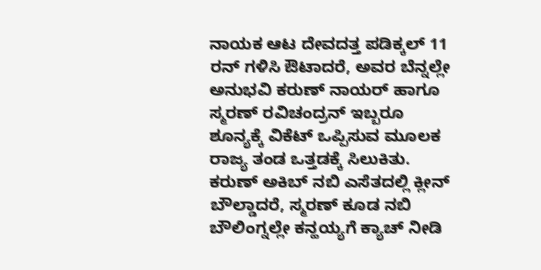ನಾಯಕ ಆಟ ದೇವದತ್ತ ಪಡಿಕ್ಕಲ್ 11 ರನ್ ಗಳಿಸಿ ಔಟಾದರೆ, ಅವರ ಬೆನ್ನಲ್ಲೇ ಅನುಭವಿ ಕರುಣ್ ನಾಯರ್ ಹಾಗೂ ಸ್ಮರಣ್ ರವಿಚಂದ್ರನ್ ಇಬ್ಬರೂ ಶೂನ್ಯಕ್ಕೆ ವಿಕೆಟ್ ಒಪ್ಪಿಸುವ ಮೂಲಕ ರಾಜ್ಯ ತಂಡ ಒತ್ತಡಕ್ಕೆ ಸಿಲುಕಿತು. ಕರುಣ್ ಅಕಿಬ್ ನಬಿ ಎಸೆತದಲ್ಲಿ ಕ್ಲೀನ್ ಬೌಲ್ಡಾದರೆ, ಸ್ಮರಣ್ ಕೂಡ ನಬಿ ಬೌಲಿಂಗ್ನಲ್ಲೇ ಕನ್ಹಯ್ಯಗೆ ಕ್ಯಾಚ್ ನೀಡಿ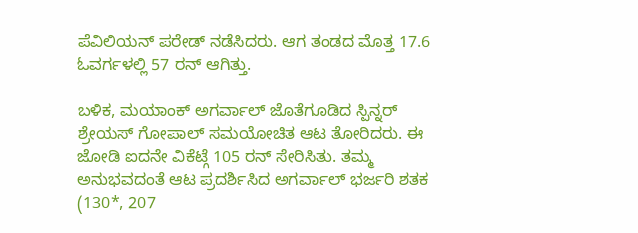ಪೆವಿಲಿಯನ್ ಪರೇಡ್ ನಡೆಸಿದರು. ಆಗ ತಂಡದ ಮೊತ್ತ 17.6 ಓವರ್ಗಳಲ್ಲಿ 57 ರನ್ ಆಗಿತ್ತು.

ಬಳಿಕ, ಮಯಾಂಕ್ ಅಗರ್ವಾಲ್ ಜೊತೆಗೂಡಿದ ಸ್ಪಿನ್ನರ್ ಶ್ರೇಯಸ್ ಗೋಪಾಲ್ ಸಮಯೋಚಿತ ಆಟ ತೋರಿದರು. ಈ ಜೋಡಿ ಐದನೇ ವಿಕೆಟ್ಗೆ 105 ರನ್ ಸೇರಿಸಿತು. ತಮ್ಮ ಅನುಭವದಂತೆ ಆಟ ಪ್ರದರ್ಶಿಸಿದ ಅಗರ್ವಾಲ್ ಭರ್ಜರಿ ಶತಕ (130*, 207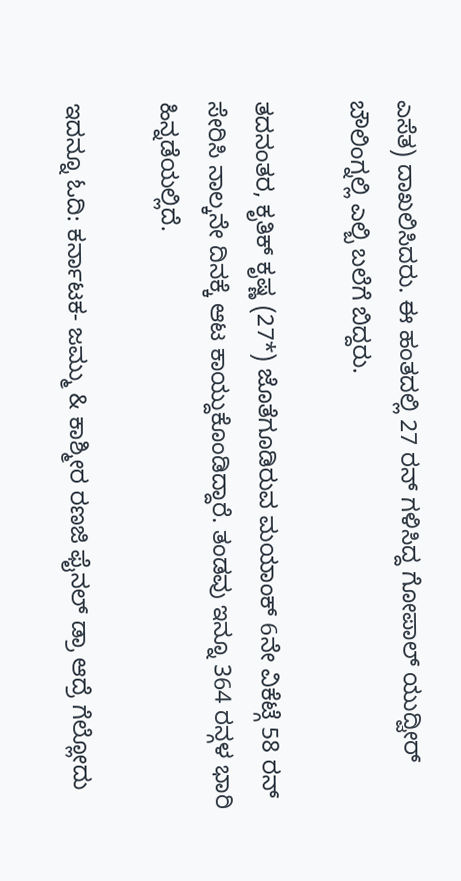ಎಸೆತ) ದಾಖಲಿಸಿದರು. ಈ ಹಂತದಲ್ಲಿ 27 ರನ್ ಗಳಿಸಿದ್ದ ಗೋಪಾಲ್ ಯುದ್ವೀರ್ ಬೌಲಿಂಗ್ನಲ್ಲಿ ಎಲ್ಬಿ ಬಲೆಗೆ ಬಿದ್ದರು.

ತದನಂತರ, ಕೃತಿಕ್ ಕೃಷ್ಣ (27*) ಜೊತೆಗೂಡಿರುವ ಮಯಾಂಕ್ 6ನೇ ವಿಕೆಟ್ಗೆ 58 ರನ್ ಸೇರಿಸಿ ನಾಲ್ಕನೇ ದಿನಕ್ಕೆ ಆಟ ಕಾಯ್ದುಕೊಂಡಿದ್ದಾರೆ. ತಂಡವು ಇನ್ನೂ 364 ರನ್ಗಳ ಭಾರಿ ಹಿನ್ನಡೆಯಲ್ಲಿದೆ.

ಇದನ್ನೂ ಓದಿ: ಕರ್ನಾಟಕ- ಜಮ್ಮು & ಕಾಶ್ಮೀರ ರಣಜಿ ಫೈನಲ್ ಡ್ರಾ ಆದ್ರೆ ಗೆಲ್ಲೋದು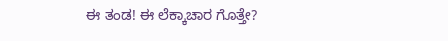ಈ ತಂಡ! ಈ ಲೆಕ್ಕಾಚಾರ ಗೊತ್ತೇ?